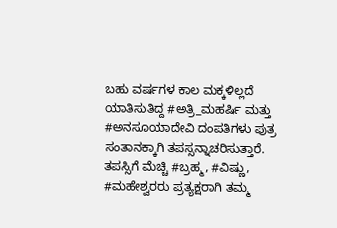ಬಹು ವರ್ಷಗಳ ಕಾಲ ಮಕ್ಕಳಿಲ್ಲದೆ ಯಾತಿಸುತಿದ್ದ #ಅತ್ರಿ_ಮಹರ್ಷಿ ಮತ್ತು #ಅನಸೂಯಾದೇವಿ ದಂಪತಿಗಳು ಪುತ್ರ ಸಂತಾನಕ್ಕಾಗಿ ತಪಸ್ಸನ್ನಾಚರಿಸುತ್ತಾರೆ. ತಪಸ್ಸಿಗೆ ಮೆಚ್ಚಿ #ಬ್ರಹ್ಮ, #ವಿಷ್ಣು, #ಮಹೇಶ್ವರರು ಪ್ರತ್ಯಕ್ಷರಾಗಿ ತಮ್ಮ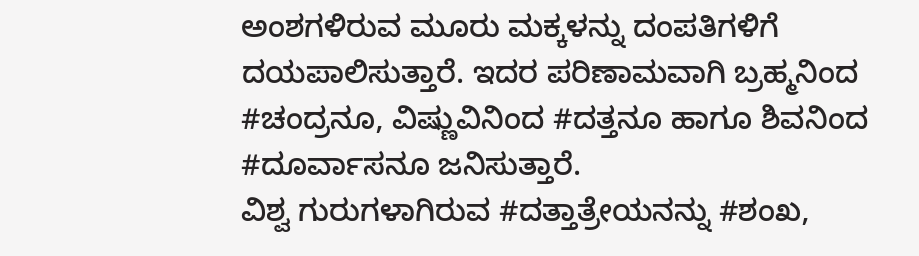ಅಂಶಗಳಿರುವ ಮೂರು ಮಕ್ಕಳನ್ನು ದಂಪತಿಗಳಿಗೆ ದಯಪಾಲಿಸುತ್ತಾರೆ. ಇದರ ಪರಿಣಾಮವಾಗಿ ಬ್ರಹ್ಮನಿಂದ #ಚಂದ್ರನೂ, ವಿಷ್ಣುವಿನಿಂದ #ದತ್ತನೂ ಹಾಗೂ ಶಿವನಿಂದ #ದೂರ್ವಾಸನೂ ಜನಿಸುತ್ತಾರೆ.
ವಿಶ್ವ ಗುರುಗಳಾಗಿರುವ #ದತ್ತಾತ್ರೇಯನನ್ನು #ಶಂಖ,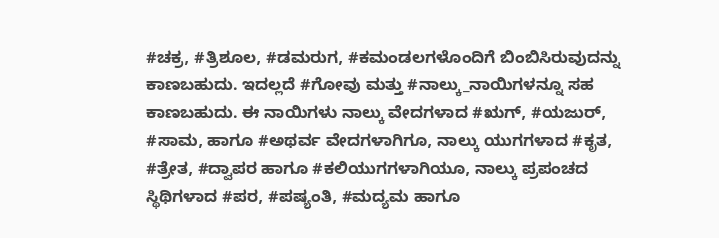#ಚಕ್ರ, #ತ್ರಿಶೂಲ, #ಡಮರುಗ, #ಕಮಂಡಲಗಳೊಂದಿಗೆ ಬಿಂಬಿಸಿರುವುದನ್ನು ಕಾಣಬಹುದು. ಇದಲ್ಲದೆ #ಗೋವು ಮತ್ತು #ನಾಲ್ಕು_ನಾಯಿಗಳನ್ನೂ ಸಹ ಕಾಣಬಹುದು. ಈ ನಾಯಿಗಳು ನಾಲ್ಕು ವೇದಗಳಾದ #ಋಗ್, #ಯಜುರ್, #ಸಾಮ, ಹಾಗೂ #ಅಥರ್ವ ವೇದಗಳಾಗಿಗೂ, ನಾಲ್ಕು ಯುಗಗಳಾದ #ಕೃತ, #ತ್ರೇತ, #ದ್ವಾಪರ ಹಾಗೂ #ಕಲಿಯುಗಗಳಾಗಿಯೂ, ನಾಲ್ಕು ಪ್ರಪಂಚದ ಸ್ಥಿಥಿಗಳಾದ #ಪರ, #ಪಷ್ಯಂತಿ, #ಮದ್ಯಮ ಹಾಗೂ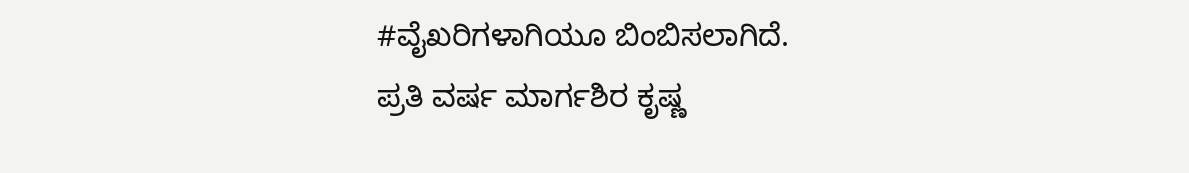#ವೈಖರಿಗಳಾಗಿಯೂ ಬಿಂಬಿಸಲಾಗಿದೆ.
ಪ್ರತಿ ವರ್ಷ ಮಾರ್ಗಶಿರ ಕೃಷ್ಣ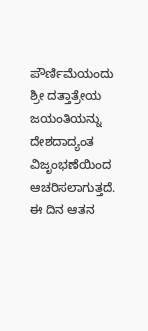ಪೌರ್ಣಿಮೆಯಂದು ಶ್ರೀ ದತ್ತಾತ್ರೇಯ ಜಯಂತಿಯನ್ನು ದೇಶದಾದ್ಯಂತ ವಿಜೃಂಭಣೆಯಿಂದ ಆಚರಿಸಲಾಗುತ್ತದೆ. ಈ ದಿನ ಆತನ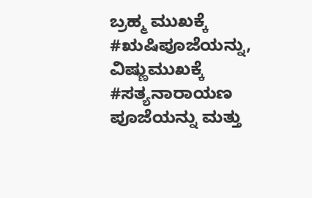ಬ್ರಹ್ಮ ಮುಖಕ್ಕೆ #ಋಷಿಪೂಜೆಯನ್ನು, ವಿಷ್ಣುಮುಖಕ್ಕೆ #ಸತ್ಯನಾರಾಯಣ ಪೂಜೆಯನ್ನು ಮತ್ತು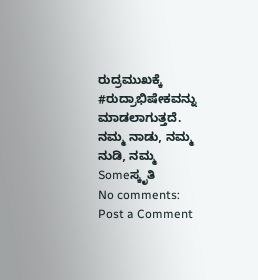ರುದ್ರಮುಖಕ್ಕೆ #ರುದ್ರಾಭಿಷೇಕವನ್ನು ಮಾಡಲಾಗುತ್ತದೆ.
ನಮ್ಮ ನಾಡು, ನಮ್ಮ ನುಡಿ, ನಮ್ಮ Someಸ್ಕೃತಿ
No comments:
Post a Comment